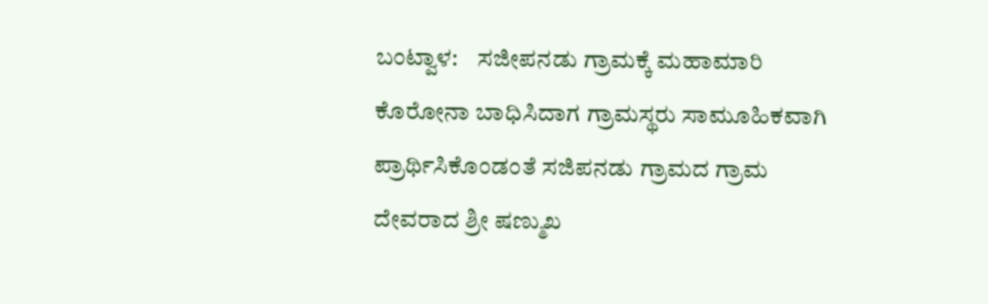ಬಂಟ್ವಾಳ:    ಸಜೀಪನಡು ಗ್ರಾಮಕ್ಕೆ ಮಹಾಮಾರಿ ಕೊರೋನಾ ಬಾಧಿಸಿದಾಗ ಗ್ರಾಮಸ್ಥರು ಸಾಮೂಹಿಕವಾಗಿ ಪ್ರಾರ್ಥಿಸಿಕೊಂಡಂತೆ ಸಜಿಪನಡು ಗ್ರಾಮದ ಗ್ರಾಮ ದೇವರಾದ ಶ್ರೀ ಷಣ್ಮುಖ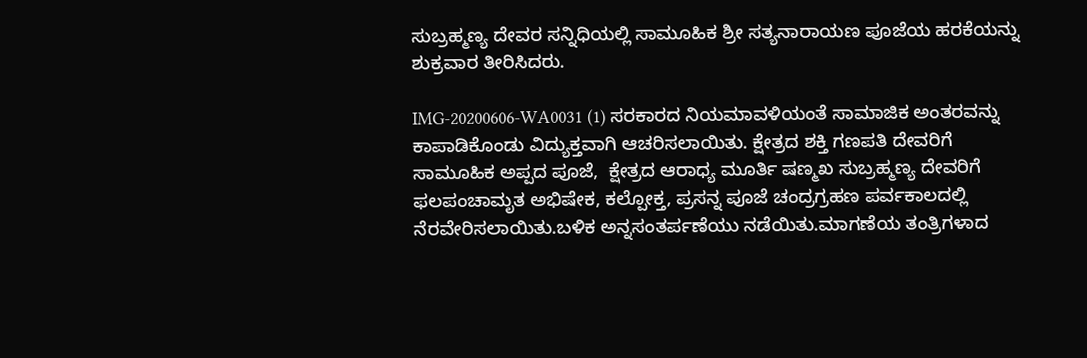ಸುಬ್ರಹ್ಮಣ್ಯ ದೇವರ ಸನ್ನಿಧಿಯಲ್ಲಿ ಸಾಮೂಹಿಕ ಶ್ರೀ ಸತ್ಯನಾರಾಯಣ ಪೂಜೆಯ ಹರಕೆಯನ್ನು ಶುಕ್ರವಾರ ತೀರಿಸಿದರು.

IMG-20200606-WA0031 (1) ಸರಕಾರದ ನಿಯಮಾವಳಿಯಂತೆ ಸಾಮಾಜಿಕ ಅಂತರವನ್ನು ಕಾಪಾಡಿಕೊಂಡು ವಿದ್ಯುಕ್ತವಾಗಿ ಆಚರಿಸಲಾಯಿತು. ಕ್ಷೇತ್ರದ ಶಕ್ತಿ ಗಣಪತಿ ದೇವರಿಗೆ ಸಾಮೂಹಿಕ ಅಪ್ಪದ ಪೂಜೆ,  ಕ್ಷೇತ್ರದ ಆರಾಧ್ಯ ಮೂರ್ತಿ ಷಣ್ಮಖ ಸುಬ್ರಹ್ಮಣ್ಯ ದೇವರಿಗೆ ಫಲಪಂಚಾಮೃತ ಅಭಿಷೇಕ, ಕಲ್ಪೋಕ್ತ, ಪ್ರಸನ್ನ ಪೂಜೆ ಚಂದ್ರಗ್ರಹಣ ಪರ್ವಕಾಲದಲ್ಲಿ ನೆರವೇರಿಸಲಾಯಿತು.ಬಳಿಕ ಅನ್ನಸಂತರ್ಪಣೆಯು ನಡೆಯಿತು.ಮಾಗಣೆಯ ತಂತ್ರಿಗಳಾದ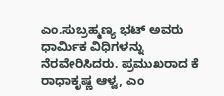ಎಂ.ಸುಬ್ರಹ್ಮಣ್ಯ ಭಟ್ ಅವರು ಧಾರ್ಮಿಕ ವಿಧಿಗಳನ್ನು  ನೆರವೇರಿಸಿದರು. ಪ್ರಮುಖರಾದ ಕೆ ರಾಧಾಕೃಷ್ಣ ಆಳ್ವ, ಎಂ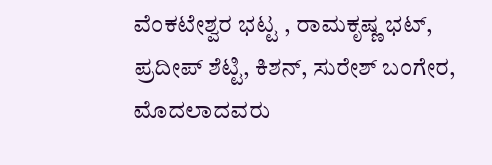ವೆಂಕಟೇಶ್ವರ ಭಟ್ಟ , ರಾಮಕೃಷ್ಣ ಭಟ್, ಪ್ರದೀಪ್ ಶೆಟ್ಟಿ, ಕಿಶನ್, ಸುರೇಶ್ ಬಂಗೇರ, ಮೊದಲಾದವರು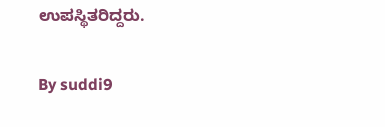ಉಪಸ್ಥಿತರಿದ್ದರು.

By suddi9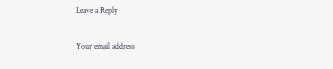Leave a Reply

Your email address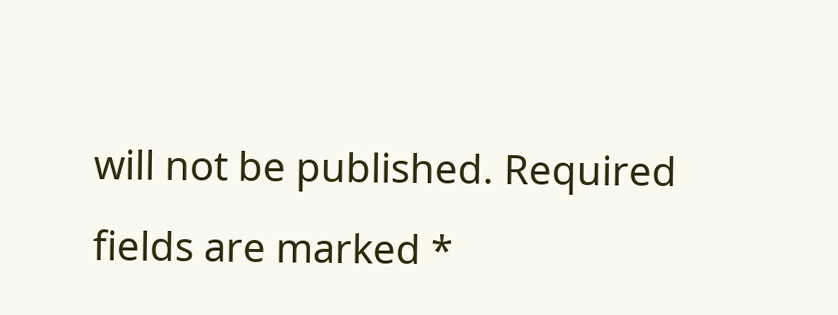will not be published. Required fields are marked *